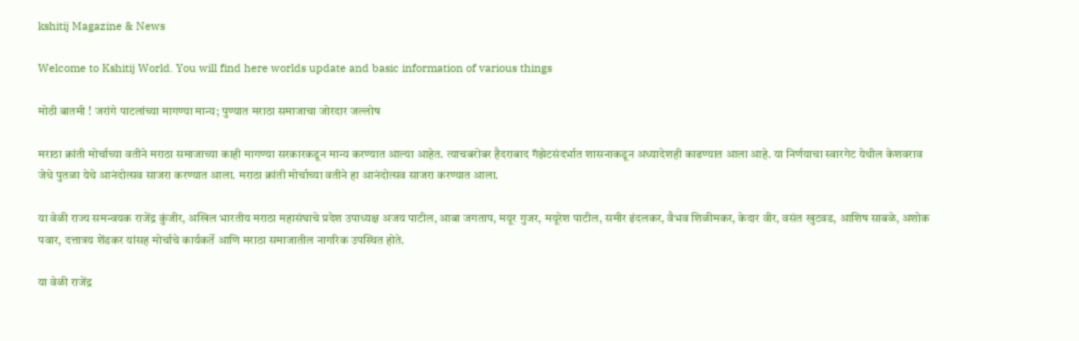kshitij Magazine & News

Welcome to Kshitij World. You will find here worlds update and basic information of various things

मोठी बातमी ! जरांगे पाटलांच्या मागण्या मान्य; पुण्यात मराठा समाजाचा जोरदार जल्लोष

मराठा क्रांती मोर्चाच्या वतीने मराठा समाजाच्या काही मागण्या सरकारकडून मान्य करण्यात आल्या आहेत. त्याचबरोबर हैदराबाद गॅझेटसंदर्भात शासनाकडून अध्यादेशही काढण्यात आला आहे. या निर्णयाचा स्वारगेट येथील केशवराव जेधे पुतळा येथे आनंदोत्सव साजरा करण्यात आला. मराठा क्रांती मोर्चाच्या वतीने हा आनंदोत्सव साजरा करण्यात आला.

या वेळी राज्य समन्वयक राजेंद्र कुंजीर, अखिल भारतीय मराठा महासंघाचे प्रदेश उपाध्यक्ष अजय पाटील, आबा जगताप, मयूर गुजर, मयूरेश पाटील, समीर इंदलकर, वैभव शिळीमकर, केदार वीर, वसंत खुटवड, आशिष साबळे, अशोक पवार, दत्तात्रय शेंडकर यांसह मोर्चाचे कार्यकर्ते आणि मराठा समाजातील नागरिक उपस्थित होते.

या वेळी राजेंद्र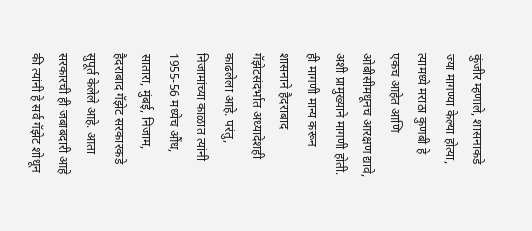कुंजीर म्हणाले, शासनाकडे ज्या मागण्या केल्या होत्या, त्यामध्ये मराठा कुणबी हे एकच आहेत आणि ओबीसीमधूनच आरक्षण द्यावे, अशी प्रामुख्याने मागणी होती. ही मागणी मान्य करून शासनाने हैदराबाद गॅझेटसंदर्भात अध्यादेशही काढलेला आहे. परंतु, निजामांच्या काळात त्यांनी 1955-56 मध्येच औंध, सातारा, मुंबई, निजाम, हैदराबाद गॅझेट सरकारकडे सुपूर्त केलेले आहे. आता सरकारची ही जबाबदारी आहे की त्यांनी हे सर्व गॅझेट शोधून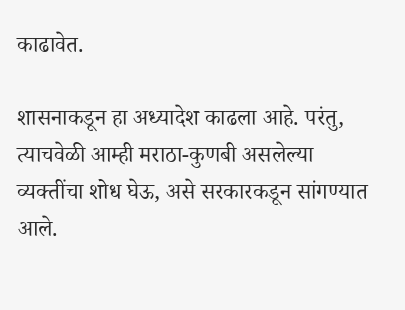काढावेत.

शासनाकडून हा अध्यादेश काढला आहे. परंतु, त्याचवेळी आम्ही मराठा-कुणबी असलेल्या व्यक्तींचा शोध घेऊ, असे सरकारकडून सांगण्यात आले.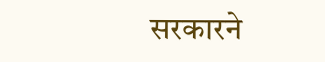सरकारने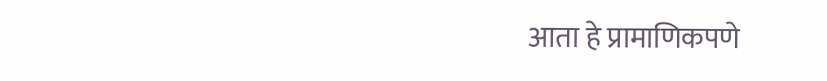आता हे प्रामाणिकपणे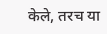केले, तरच या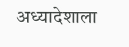अध्यादेशाला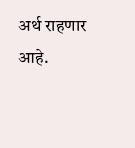अर्थ राहणार आहे.